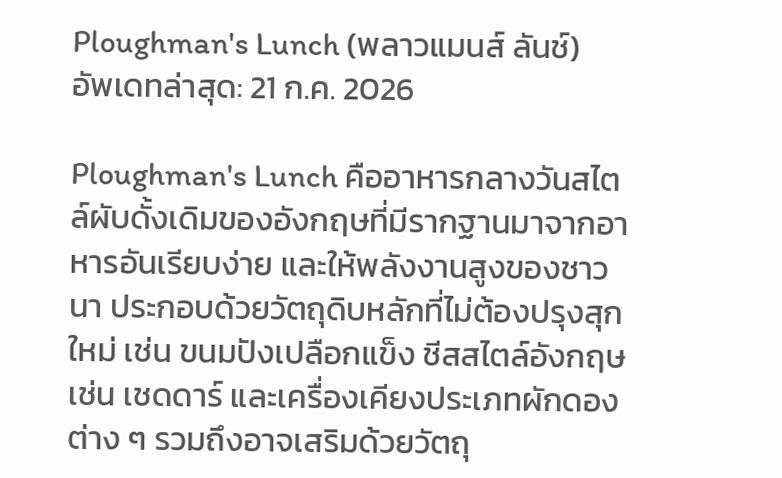Ploughman's Lunch (พลาวแมนส์ ลันช์)
อัพเดทล่าสุด: 21 ก.ค. 2026

Ploughman's Lunch คืออาหารกลางวันสไตล์ผับดั้งเดิมของอังกฤษที่มีรากฐานมาจากอาหารอันเรียบง่าย และให้พลังงานสูงของชาวนา ประกอบด้วยวัตถุดิบหลักที่ไม่ต้องปรุงสุกใหม่ เช่น ขนมปังเปลือกแข็ง ชีสสไตล์อังกฤษ เช่น เชดดาร์ และเครื่องเคียงประเภทผักดองต่าง ๆ รวมถึงอาจเสริมด้วยวัตถุ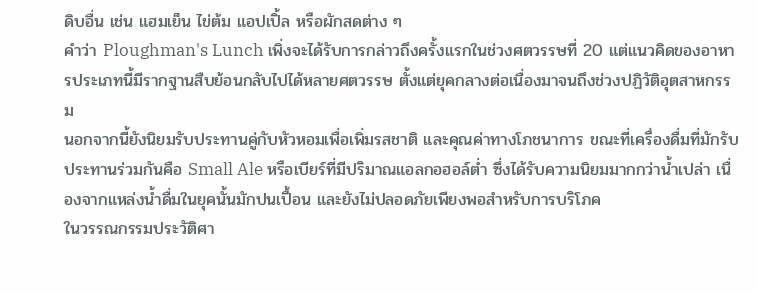ดิบอื่น เช่น แฮมเย็น ไข่ต้ม แอปเปิ้ล หรือผักสดต่าง ๆ
คำว่า Ploughman's Lunch เพิ่งจะได้รับการกล่าวถึงครั้งแรกในช่วงศตวรรษที่ 20 แต่แนวคิดของอาหารประเภทนี้มีรากฐานสืบย้อนกลับไปได้หลายศตวรรษ ตั้งแต่ยุคกลางต่อเนื่องมาจนถึงช่วงปฏิวัติอุตสาหกรรม
นอกจากนี้ยังนิยมรับประทานคู่กับหัวหอมเพื่อเพิ่มรสชาติ และคุณค่าทางโภชนาการ ขณะที่เครื่องดื่มที่มักรับประทานร่วมกันคือ Small Ale หรือเบียร์ที่มีปริมาณแอลกอฮอล์ต่ำ ซึ่งได้รับความนิยมมากกว่าน้ำเปล่า เนื่องจากแหล่งน้ำดื่มในยุคนั้นมักปนเปื้อน และยังไม่ปลอดภัยเพียงพอสำหรับการบริโภค
ในวรรณกรรมประวัติศา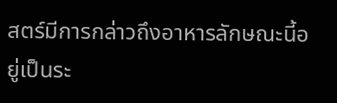สตร์มีการกล่าวถึงอาหารลักษณะนี้อยู่เป็นระ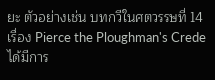ยะ ตัวอย่างเช่น บทกวีในศตวรรษที่ 14 เรื่อง Pierce the Ploughman's Crede ได้มีการ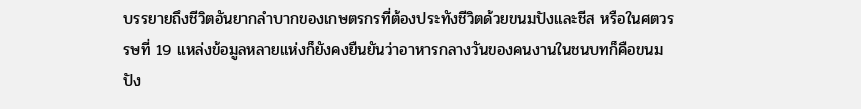บรรยายถึงชีวิตอันยากลำบากของเกษตรกรที่ต้องประทังชีวิตด้วยขนมปังและชีส หรือในศตวรรษที่ 19 แหล่งข้อมูลหลายแห่งก็ยังคงยืนยันว่าอาหารกลางวันของคนงานในชนบทก็คือขนมปัง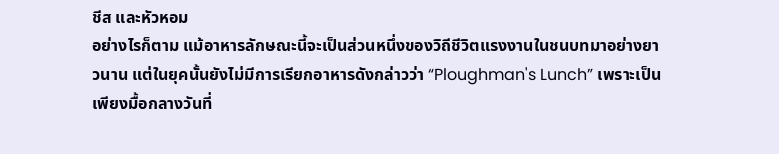ชีส และหัวหอม
อย่างไรก็ตาม แม้อาหารลักษณะนี้จะเป็นส่วนหนึ่งของวิถีชีวิตแรงงานในชนบทมาอย่างยาวนาน แต่ในยุคนั้นยังไม่มีการเรียกอาหารดังกล่าวว่า “Ploughman's Lunch” เพราะเป็นเพียงมื้อกลางวันที่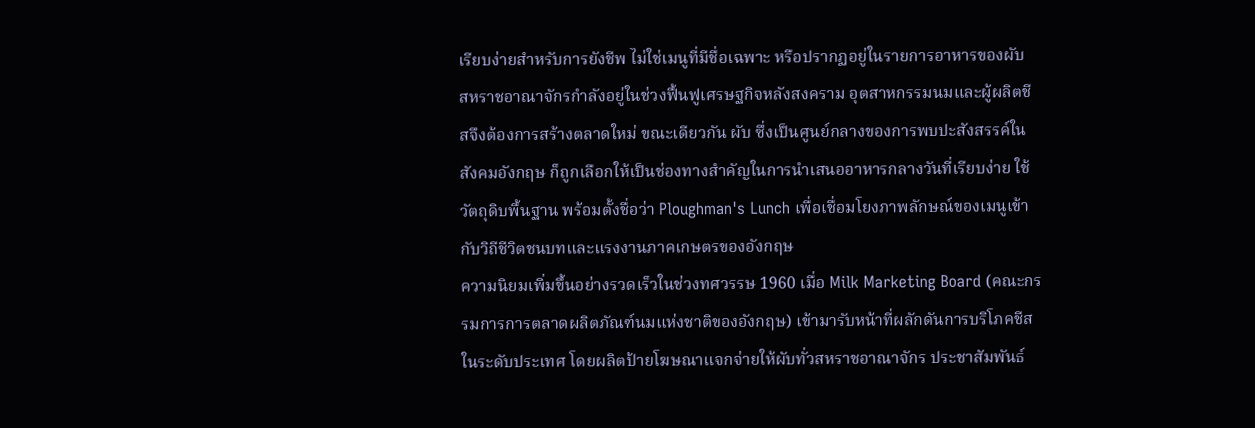เรียบง่ายสำหรับการยังชีพ ไม่ใช่เมนูที่มีชื่อเฉพาะ หรือปรากฏอยู่ในรายการอาหารของผับ
สหราชอาณาจักรกำลังอยู่ในช่วงฟื้นฟูเศรษฐกิจหลังสงคราม อุตสาหกรรมนมและผู้ผลิตชีสจึงต้องการสร้างตลาดใหม่ ขณะเดียวกัน ผับ ซึ่งเป็นศูนย์กลางของการพบปะสังสรรค์ในสังคมอังกฤษ ก็ถูกเลือกให้เป็นช่องทางสำคัญในการนำเสนออาหารกลางวันที่เรียบง่าย ใช้วัตถุดิบพื้นฐาน พร้อมตั้งชื่อว่า Ploughman's Lunch เพื่อเชื่อมโยงภาพลักษณ์ของเมนูเข้ากับวิถีชีวิตชนบทและแรงงานภาคเกษตรของอังกฤษ
ความนิยมเพิ่มขึ้นอย่างรวดเร็วในช่วงทศวรรษ 1960 เมื่อ Milk Marketing Board (คณะกรรมการการตลาดผลิตภัณฑ์นมแห่งชาติของอังกฤษ) เข้ามารับหน้าที่ผลักดันการบริโภคชีสในระดับประเทศ โดยผลิตป้ายโฆษณาแจกจ่ายให้ผับทั่วสหราชอาณาจักร ประชาสัมพันธ์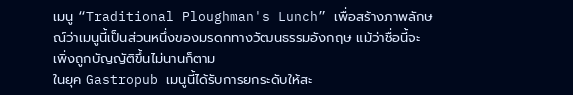เมนู “Traditional Ploughman's Lunch” เพื่อสร้างภาพลักษณ์ว่าเมนูนี้เป็นส่วนหนึ่งของมรดกทางวัฒนธรรมอังกฤษ แม้ว่าชื่อนี้จะเพิ่งถูกบัญญัติขึ้นไม่นานก็ตาม
ในยุค Gastropub เมนูนี้ได้รับการยกระดับให้สะ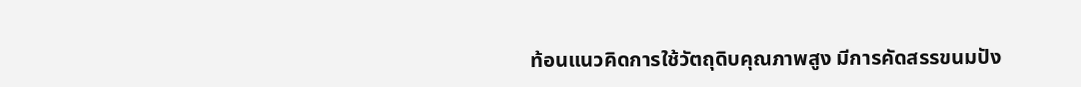ท้อนแนวคิดการใช้วัตถุดิบคุณภาพสูง มีการคัดสรรขนมปัง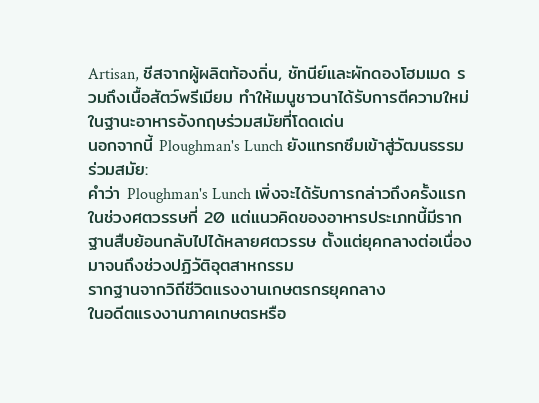Artisan, ชีสจากผู้ผลิตท้องถิ่น, ชัทนีย์และผักดองโฮมเมด รวมถึงเนื้อสัตว์พรีเมียม ทำให้เมนูชาวนาได้รับการตีความใหม่ในฐานะอาหารอังกฤษร่วมสมัยที่โดดเด่น
นอกจากนี้ Ploughman's Lunch ยังแทรกซึมเข้าสู่วัฒนธรรมร่วมสมัย:
คำว่า Ploughman's Lunch เพิ่งจะได้รับการกล่าวถึงครั้งแรกในช่วงศตวรรษที่ 20 แต่แนวคิดของอาหารประเภทนี้มีรากฐานสืบย้อนกลับไปได้หลายศตวรรษ ตั้งแต่ยุคกลางต่อเนื่องมาจนถึงช่วงปฏิวัติอุตสาหกรรม
รากฐานจากวิถีชีวิตแรงงานเกษตรกรยุคกลาง
ในอดีตแรงงานภาคเกษตรหรือ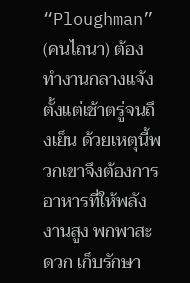“Ploughman” (คนไถนา) ต้องทำงานกลางแจ้งตั้งแต่เช้าตรู่จนถึงเย็น ด้วยเหตุนี้พวกเขาจึงต้องการอาหารที่ให้พลังงานสูง พกพาสะดวก เก็บรักษา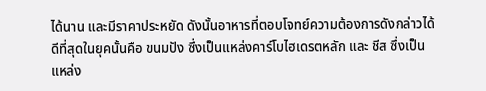ได้นาน และมีราคาประหยัด ดังนั้นอาหารที่ตอบโจทย์ความต้องการดังกล่าวได้ดีที่สุดในยุคนั้นคือ ขนมปัง ซึ่งเป็นแหล่งคาร์โบไฮเดรตหลัก และ ชีส ซึ่งเป็นแหล่ง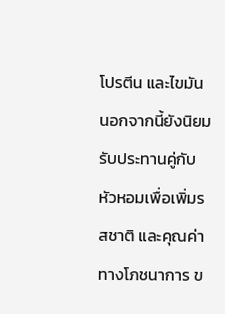โปรตีน และไขมันนอกจากนี้ยังนิยมรับประทานคู่กับหัวหอมเพื่อเพิ่มรสชาติ และคุณค่าทางโภชนาการ ข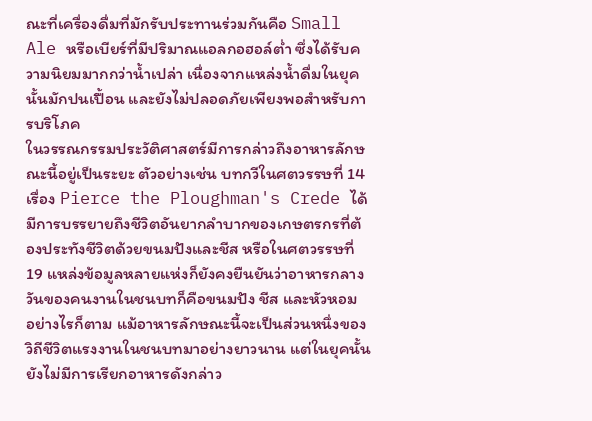ณะที่เครื่องดื่มที่มักรับประทานร่วมกันคือ Small Ale หรือเบียร์ที่มีปริมาณแอลกอฮอล์ต่ำ ซึ่งได้รับความนิยมมากกว่าน้ำเปล่า เนื่องจากแหล่งน้ำดื่มในยุคนั้นมักปนเปื้อน และยังไม่ปลอดภัยเพียงพอสำหรับการบริโภค
ในวรรณกรรมประวัติศาสตร์มีการกล่าวถึงอาหารลักษณะนี้อยู่เป็นระยะ ตัวอย่างเช่น บทกวีในศตวรรษที่ 14 เรื่อง Pierce the Ploughman's Crede ได้มีการบรรยายถึงชีวิตอันยากลำบากของเกษตรกรที่ต้องประทังชีวิตด้วยขนมปังและชีส หรือในศตวรรษที่ 19 แหล่งข้อมูลหลายแห่งก็ยังคงยืนยันว่าอาหารกลางวันของคนงานในชนบทก็คือขนมปัง ชีส และหัวหอม
อย่างไรก็ตาม แม้อาหารลักษณะนี้จะเป็นส่วนหนึ่งของวิถีชีวิตแรงงานในชนบทมาอย่างยาวนาน แต่ในยุคนั้นยังไม่มีการเรียกอาหารดังกล่าว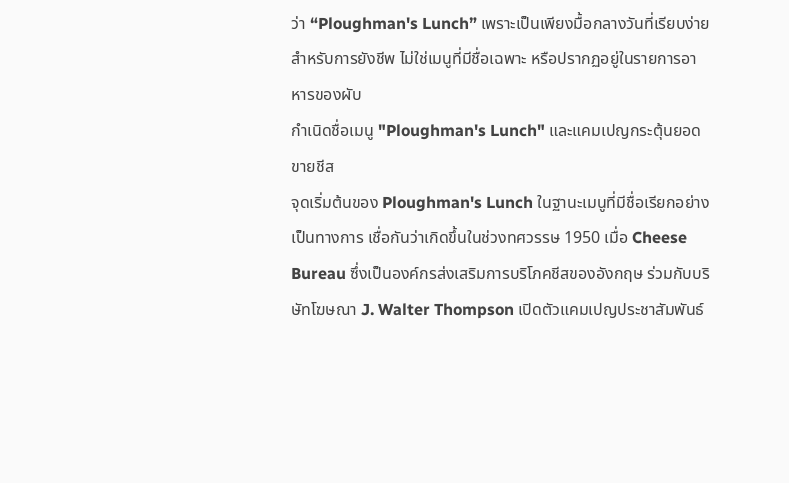ว่า “Ploughman's Lunch” เพราะเป็นเพียงมื้อกลางวันที่เรียบง่ายสำหรับการยังชีพ ไม่ใช่เมนูที่มีชื่อเฉพาะ หรือปรากฏอยู่ในรายการอาหารของผับ
กำเนิดชื่อเมนู "Ploughman's Lunch" และแคมเปญกระตุ้นยอดขายชีส
จุดเริ่มต้นของ Ploughman's Lunch ในฐานะเมนูที่มีชื่อเรียกอย่างเป็นทางการ เชื่อกันว่าเกิดขึ้นในช่วงทศวรรษ 1950 เมื่อ Cheese Bureau ซึ่งเป็นองค์กรส่งเสริมการบริโภคชีสของอังกฤษ ร่วมกับบริษัทโฆษณา J. Walter Thompson เปิดตัวแคมเปญประชาสัมพันธ์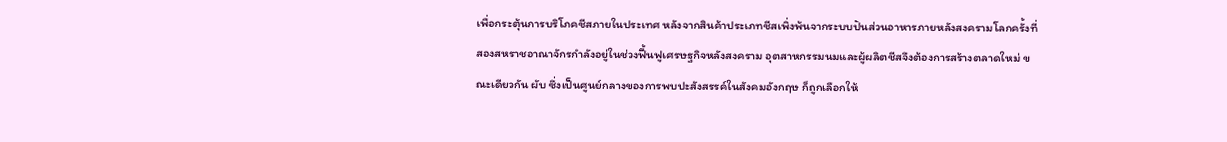เพื่อกระตุ้นการบริโภคชีสภายในประเทศ หลังจากสินค้าประเภทชีสเพิ่งพ้นจากระบบปันส่วนอาหารภายหลังสงครามโลกครั้งที่สองสหราชอาณาจักรกำลังอยู่ในช่วงฟื้นฟูเศรษฐกิจหลังสงคราม อุตสาหกรรมนมและผู้ผลิตชีสจึงต้องการสร้างตลาดใหม่ ขณะเดียวกัน ผับ ซึ่งเป็นศูนย์กลางของการพบปะสังสรรค์ในสังคมอังกฤษ ก็ถูกเลือกให้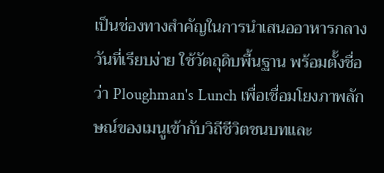เป็นช่องทางสำคัญในการนำเสนออาหารกลางวันที่เรียบง่าย ใช้วัตถุดิบพื้นฐาน พร้อมตั้งชื่อว่า Ploughman's Lunch เพื่อเชื่อมโยงภาพลักษณ์ของเมนูเข้ากับวิถีชีวิตชนบทและ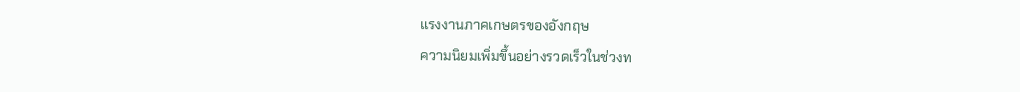แรงงานภาคเกษตรของอังกฤษ
ความนิยมเพิ่มขึ้นอย่างรวดเร็วในช่วงท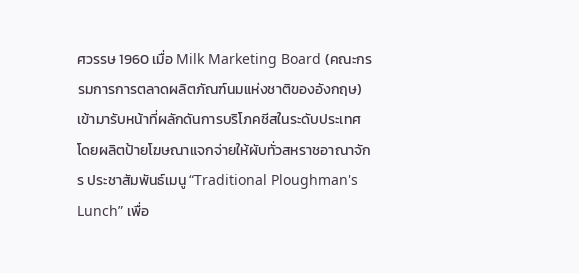ศวรรษ 1960 เมื่อ Milk Marketing Board (คณะกรรมการการตลาดผลิตภัณฑ์นมแห่งชาติของอังกฤษ) เข้ามารับหน้าที่ผลักดันการบริโภคชีสในระดับประเทศ โดยผลิตป้ายโฆษณาแจกจ่ายให้ผับทั่วสหราชอาณาจักร ประชาสัมพันธ์เมนู “Traditional Ploughman's Lunch” เพื่อ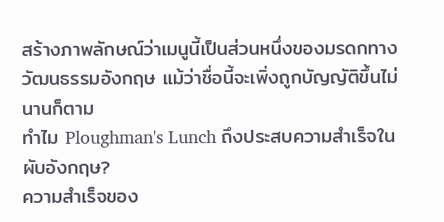สร้างภาพลักษณ์ว่าเมนูนี้เป็นส่วนหนึ่งของมรดกทางวัฒนธรรมอังกฤษ แม้ว่าชื่อนี้จะเพิ่งถูกบัญญัติขึ้นไม่นานก็ตาม
ทำไม Ploughman's Lunch ถึงประสบความสำเร็จในผับอังกฤษ?
ความสำเร็จของ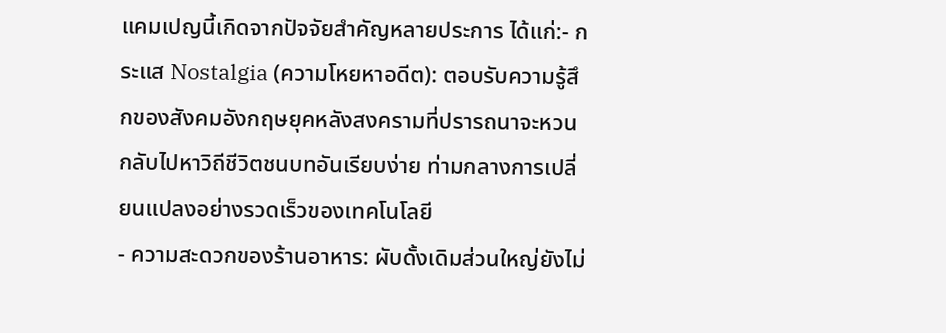แคมเปญนี้เกิดจากปัจจัยสำคัญหลายประการ ได้แก่:- กระแส Nostalgia (ความโหยหาอดีต): ตอบรับความรู้สึกของสังคมอังกฤษยุคหลังสงครามที่ปรารถนาจะหวนกลับไปหาวิถีชีวิตชนบทอันเรียบง่าย ท่ามกลางการเปลี่ยนแปลงอย่างรวดเร็วของเทคโนโลยี
- ความสะดวกของร้านอาหาร: ผับดั้งเดิมส่วนใหญ่ยังไม่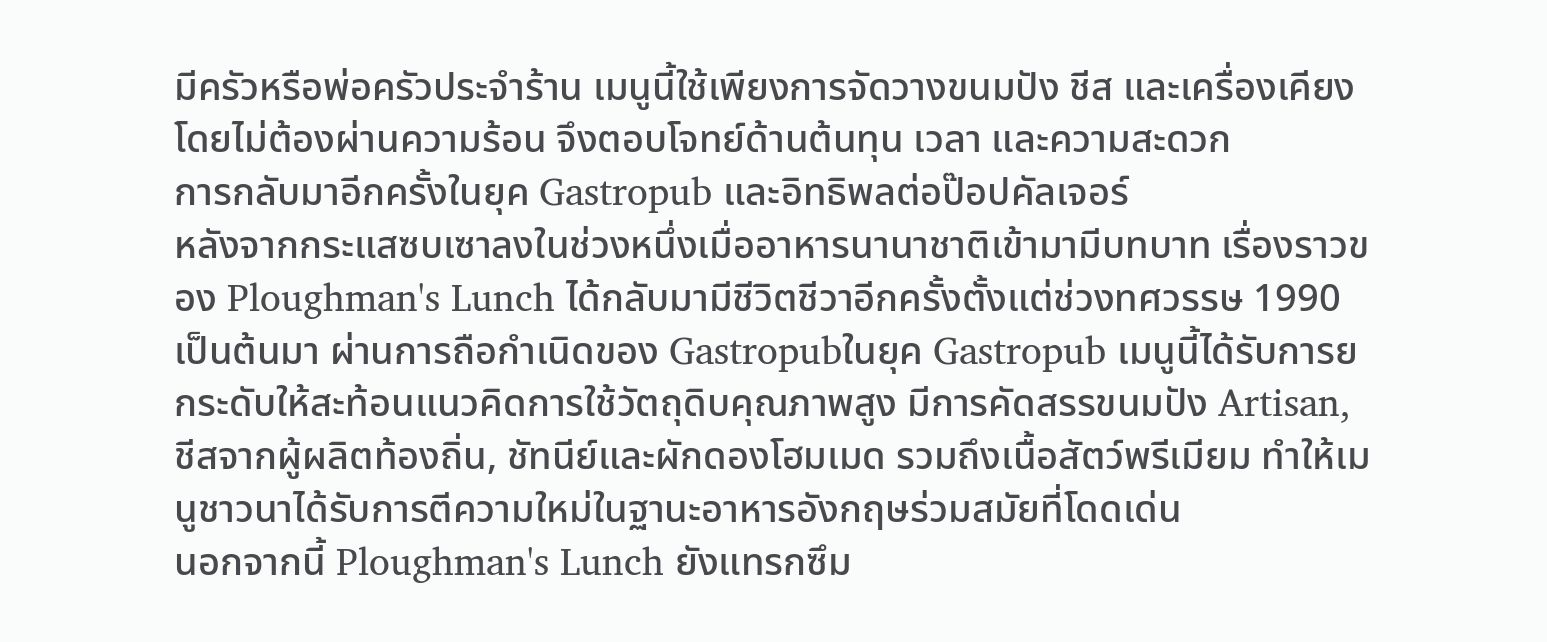มีครัวหรือพ่อครัวประจำร้าน เมนูนี้ใช้เพียงการจัดวางขนมปัง ชีส และเครื่องเคียง โดยไม่ต้องผ่านความร้อน จึงตอบโจทย์ด้านต้นทุน เวลา และความสะดวก
การกลับมาอีกครั้งในยุค Gastropub และอิทธิพลต่อป๊อปคัลเจอร์
หลังจากกระแสซบเซาลงในช่วงหนึ่งเมื่ออาหารนานาชาติเข้ามามีบทบาท เรื่องราวของ Ploughman's Lunch ได้กลับมามีชีวิตชีวาอีกครั้งตั้งแต่ช่วงทศวรรษ 1990 เป็นต้นมา ผ่านการถือกำเนิดของ Gastropubในยุค Gastropub เมนูนี้ได้รับการยกระดับให้สะท้อนแนวคิดการใช้วัตถุดิบคุณภาพสูง มีการคัดสรรขนมปัง Artisan, ชีสจากผู้ผลิตท้องถิ่น, ชัทนีย์และผักดองโฮมเมด รวมถึงเนื้อสัตว์พรีเมียม ทำให้เมนูชาวนาได้รับการตีความใหม่ในฐานะอาหารอังกฤษร่วมสมัยที่โดดเด่น
นอกจากนี้ Ploughman's Lunch ยังแทรกซึม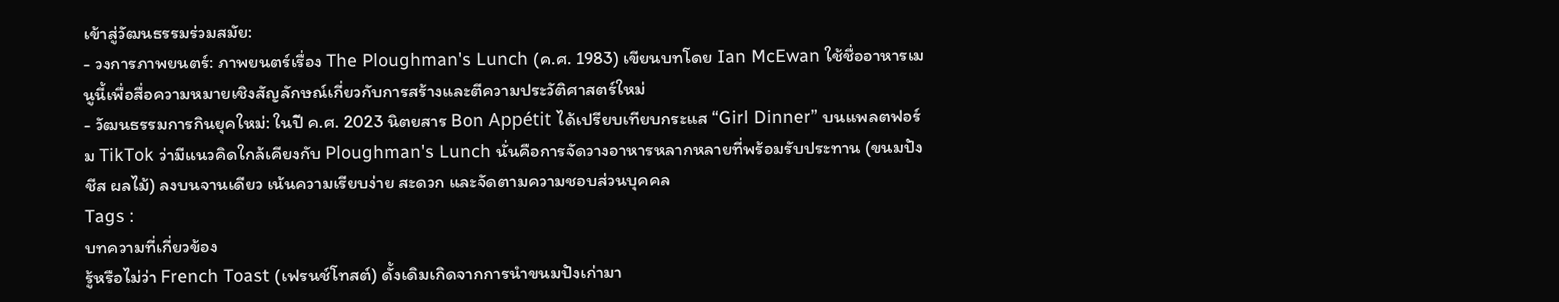เข้าสู่วัฒนธรรมร่วมสมัย:
- วงการภาพยนตร์: ภาพยนตร์เรื่อง The Ploughman's Lunch (ค.ศ. 1983) เขียนบทโดย Ian McEwan ใช้ชื่ออาหารเมนูนี้เพื่อสื่อความหมายเชิงสัญลักษณ์เกี่ยวกับการสร้างและตีความประวัติศาสตร์ใหม่
- วัฒนธรรมการกินยุคใหม่: ในปี ค.ศ. 2023 นิตยสาร Bon Appétit ได้เปรียบเทียบกระแส “Girl Dinner” บนแพลตฟอร์ม TikTok ว่ามีแนวคิดใกล้เคียงกับ Ploughman's Lunch นั่นคือการจัดวางอาหารหลากหลายที่พร้อมรับประทาน (ขนมปัง ชีส ผลไม้) ลงบนจานเดียว เน้นความเรียบง่าย สะดวก และจัดตามความชอบส่วนบุคคล
Tags :
บทความที่เกี่ยวข้อง
รู้หรือไม่ว่า French Toast (เฟรนช์โทสต์) ดั้งเดิมเกิดจากการนำขนมปังเก่ามา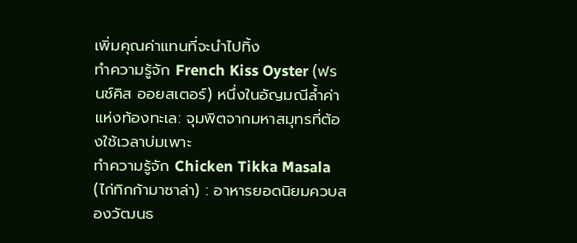เพิ่มคุณค่าแทนที่จะนำไปทิ้ง
ทำความรู้จัก French Kiss Oyster (ฟรนช์คิส ออยสเตอร์) หนึ่งในอัญมณีล้ำค่าแห่งท้องทะเล: จุมพิตจากมหาสมุทรที่ต้องใช้เวลาบ่มเพาะ
ทำความรู้จัก Chicken Tikka Masala (ไก่ทิกก้ามาซาล่า) : อาหารยอดนิยมควบสองวัฒนธ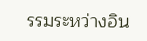รรมระหว่างอิน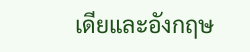เดียและอังกฤษ